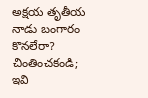అక్షయ తృతీయ నాడు బంగారం కొనలేరా? చింతించకండి; ఇవి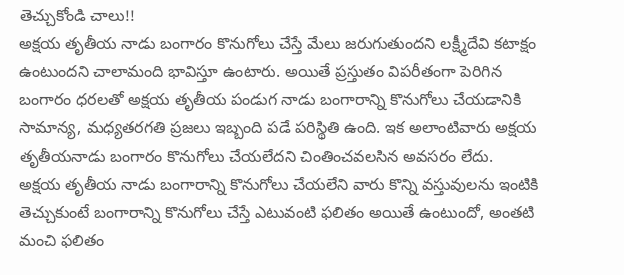తెచ్చుకోండి చాలు!!
అక్షయ తృతీయ నాడు బంగారం కొనుగోలు చేస్తే మేలు జరుగుతుందని లక్ష్మీదేవి కటాక్షం ఉంటుందని చాలామంది భావిస్తూ ఉంటారు. అయితే ప్రస్తుతం విపరీతంగా పెరిగిన బంగారం ధరలతో అక్షయ తృతీయ పండుగ నాడు బంగారాన్ని కొనుగోలు చేయడానికి సామాన్య, మధ్యతరగతి ప్రజలు ఇబ్బంది పడే పరిస్థితి ఉంది. ఇక అలాంటివారు అక్షయ తృతీయనాడు బంగారం కొనుగోలు చేయలేదని చింతించవలసిన అవసరం లేదు.
అక్షయ తృతీయ నాడు బంగారాన్ని కొనుగోలు చేయలేని వారు కొన్ని వస్తువులను ఇంటికి తెచ్చుకుంటే బంగారాన్ని కొనుగోలు చేస్తే ఎటువంటి ఫలితం అయితే ఉంటుందో, అంతటి మంచి ఫలితం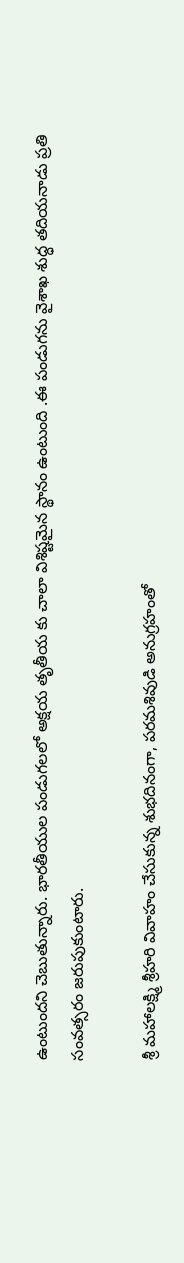ఉంటుందని చెబుతున్నారు. భారతీయుల పండుగలలో అక్షయ తృతీయ కు చాలా విశిష్టమైన స్థానం ఉంటుంది .ఈ పండుగను వైశాఖ శుద్ధ తదియనాడు ప్రతి సంవత్సరం జరుపుకుంటారు.

శ్రీ మహాలక్ష్మి శ్రీహరి వివాహం చేసుకున్న శుభదినంగా, పరమశివుడి అనుగ్రహంతో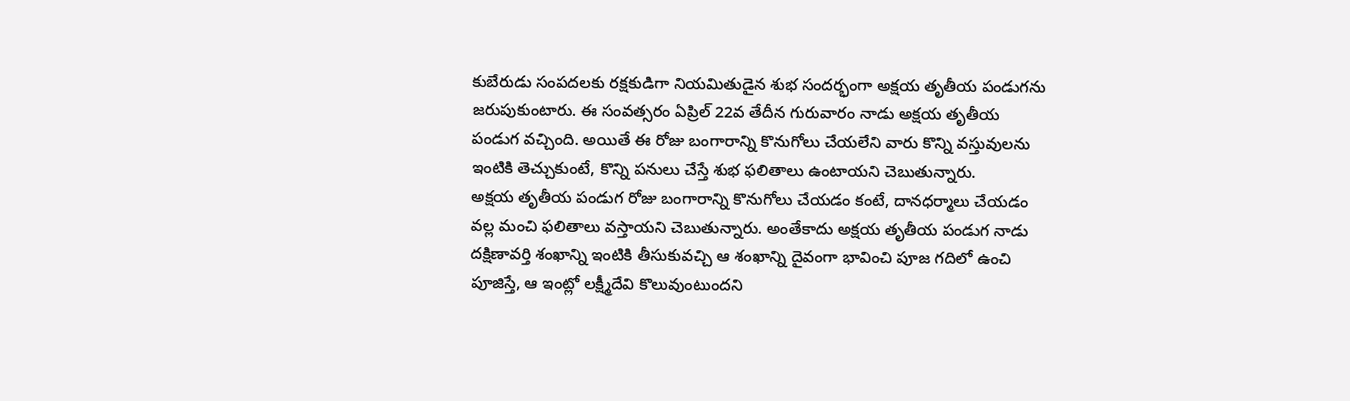కుబేరుడు సంపదలకు రక్షకుడిగా నియమితుడైన శుభ సందర్భంగా అక్షయ తృతీయ పండుగను జరుపుకుంటారు. ఈ సంవత్సరం ఏప్రిల్ 22వ తేదీన గురువారం నాడు అక్షయ తృతీయ పండుగ వచ్చింది. అయితే ఈ రోజు బంగారాన్ని కొనుగోలు చేయలేని వారు కొన్ని వస్తువులను ఇంటికి తెచ్చుకుంటే, కొన్ని పనులు చేస్తే శుభ ఫలితాలు ఉంటాయని చెబుతున్నారు.
అక్షయ తృతీయ పండుగ రోజు బంగారాన్ని కొనుగోలు చేయడం కంటే, దానధర్మాలు చేయడం వల్ల మంచి ఫలితాలు వస్తాయని చెబుతున్నారు. అంతేకాదు అక్షయ తృతీయ పండుగ నాడు దక్షిణావర్తి శంఖాన్ని ఇంటికి తీసుకువచ్చి ఆ శంఖాన్ని దైవంగా భావించి పూజ గదిలో ఉంచి పూజిస్తే, ఆ ఇంట్లో లక్ష్మీదేవి కొలువుంటుందని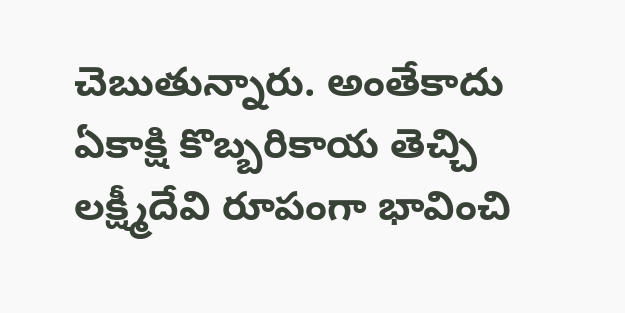చెబుతున్నారు. అంతేకాదు ఏకాక్షి కొబ్బరికాయ తెచ్చి లక్ష్మీదేవి రూపంగా భావించి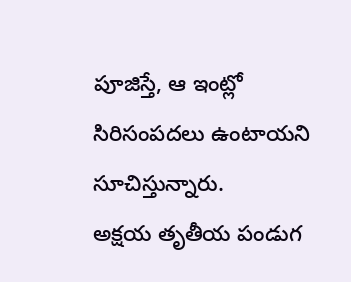పూజిస్తే, ఆ ఇంట్లో సిరిసంపదలు ఉంటాయని సూచిస్తున్నారు.
అక్షయ తృతీయ పండుగ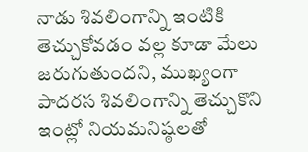నాడు శివలింగాన్ని ఇంటికి తెచ్చుకోవడం వల్ల కూడా మేలు జరుగుతుందని, ముఖ్యంగా పాదరస శివలింగాన్ని తెచ్చుకొని ఇంట్లో నియమనిష్ఠలతో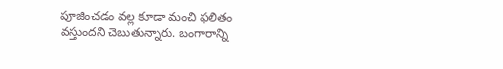పూజించడం వల్ల కూడా మంచి ఫలితం వస్తుందని చెబుతున్నారు. బంగారాన్ని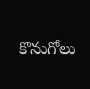కొనుగోలు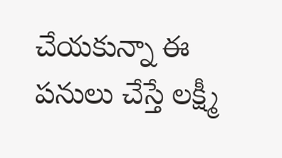చేయకున్నా ఈ పనులు చేస్తే లక్ష్మీ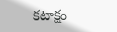కటాక్షం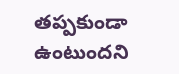తప్పకుండా ఉంటుందని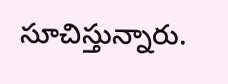సూచిస్తున్నారు.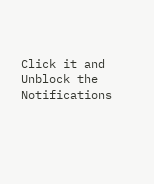Click it and Unblock the Notifications